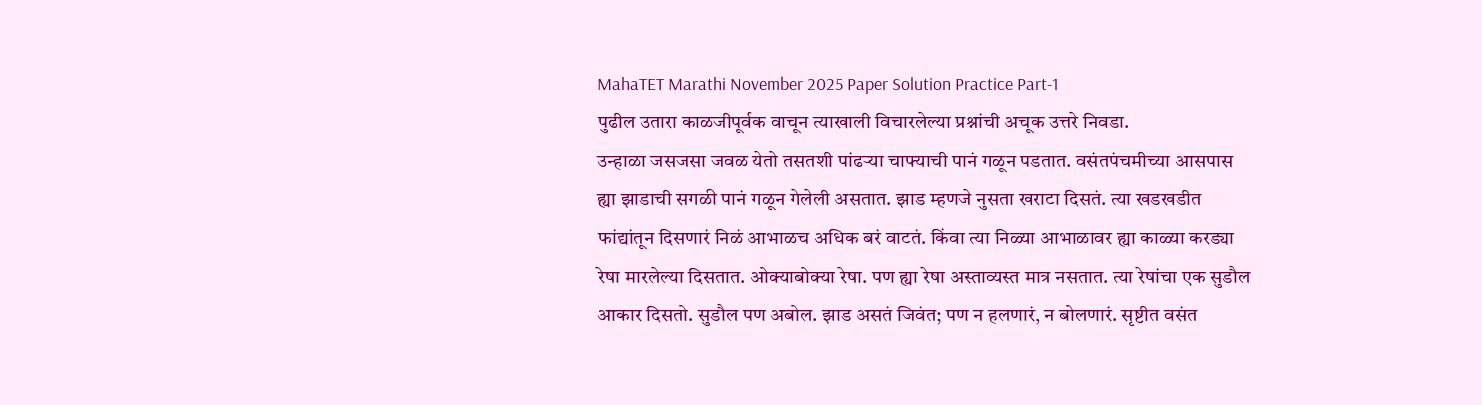MahaTET Marathi November 2025 Paper Solution Practice Part-1
पुढील उतारा काळजीपूर्वक वाचून त्याखाली विचारलेल्या प्रश्नांची अचूक उत्तरे निवडा.
उन्हाळा जसजसा जवळ येतो तसतशी पांढऱ्या चाफ्याची पानं गळून पडतात. वसंतपंचमीच्या आसपास ह्या झाडाची सगळी पानं गळून गेलेली असतात. झाड म्हणजे नुसता खराटा दिसतं. त्या खडखडीत फांद्यांतून दिसणारं निळं आभाळच अधिक बरं वाटतं. किंवा त्या निळ्या आभाळावर ह्या काळ्या करड्या रेषा मारलेल्या दिसतात. ओक्याबोक्या रेषा. पण ह्या रेषा अस्ताव्यस्त मात्र नसतात. त्या रेषांचा एक सुडौल आकार दिसतो. सुडौल पण अबोल. झाड असतं जिवंत; पण न हलणारं, न बोलणारं. सृष्टीत वसंत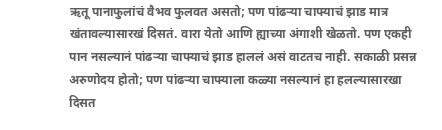ऋतू पानाफुलांचं वैभव फुलवत असतो; पण पांढऱ्या चाफ्याचं झाड मात्र खंतावल्यासारखं दिसतं. वारा येतो आणि ह्याच्या अंगाशी खेळतो. पण एकही पान नसल्यानं पांढऱ्या चाफ्याचं झाड हाललं असं वाटतच नाही. सकाळी प्रसन्न अरुणोदय होतो; पण पांढऱ्या चाफ्याला कळ्या नसल्यानं हा हलल्यासारखा दिसत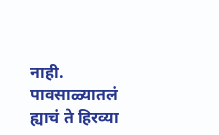नाही. पावसाळ्यातलं ह्याचं ते हिरव्या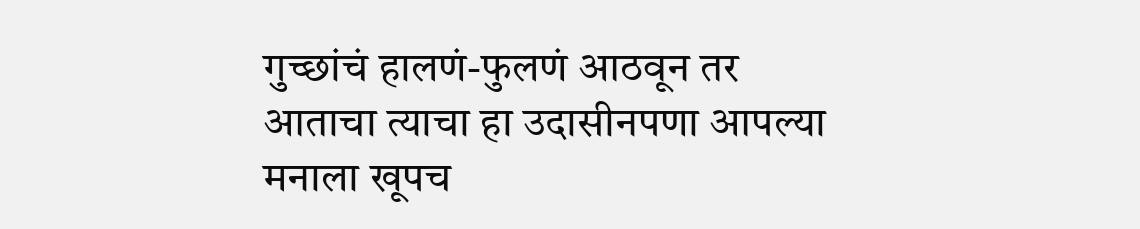गुच्छांचं हालणं-फुलणं आठवून तर आताचा त्याचा हा उदासीनपणा आपल्या मनाला खूपच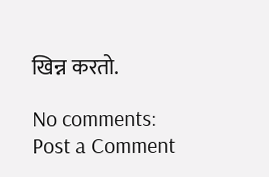खिन्न करतो.

No comments:
Post a Comment